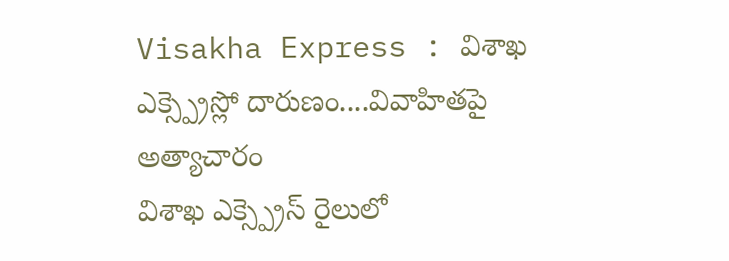Visakha Express : విశాఖ ఎక్స్ప్రెస్లో దారుణం....వివాహితపై అత్యాచారం
విశాఖ ఎక్స్ప్రెస్ రైలులో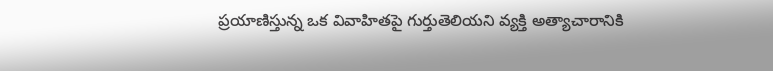ప్రయాణిస్తున్న ఒక వివాహితపై గుర్తుతెలియని వ్యక్తి అత్యాచారానికి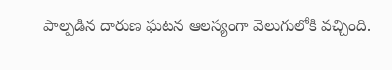పాల్పడిన దారుణ ఘటన ఆలస్యంగా వెలుగులోకి వచ్చింది.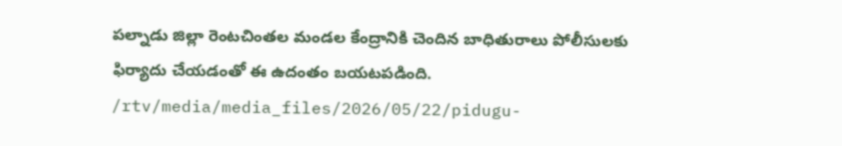పల్నాడు జిల్లా రెంటచింతల మండల కేంద్రానికి చెందిన బాధితురాలు పోలీసులకు ఫిర్యాదు చేయడంతో ఈ ఉదంతం బయటపడింది.
/rtv/media/media_files/2026/05/22/pidugu-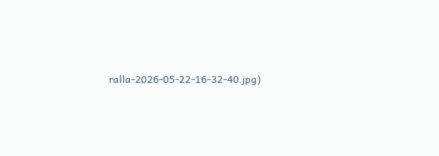ralla-2026-05-22-16-32-40.jpg)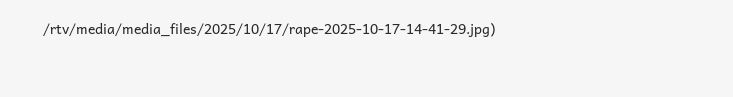/rtv/media/media_files/2025/10/17/rape-2025-10-17-14-41-29.jpg)